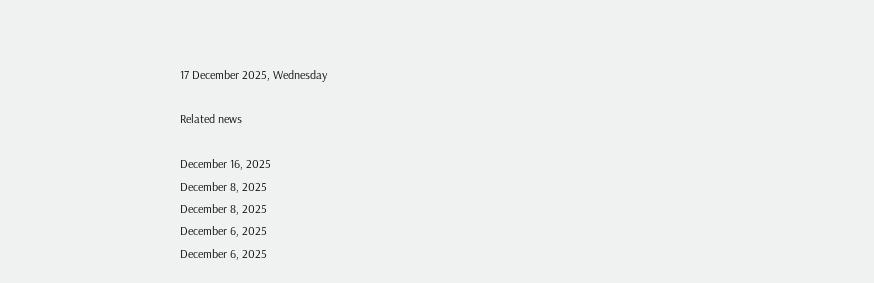17 December 2025, Wednesday

Related news

December 16, 2025
December 8, 2025
December 8, 2025
December 6, 2025
December 6, 2025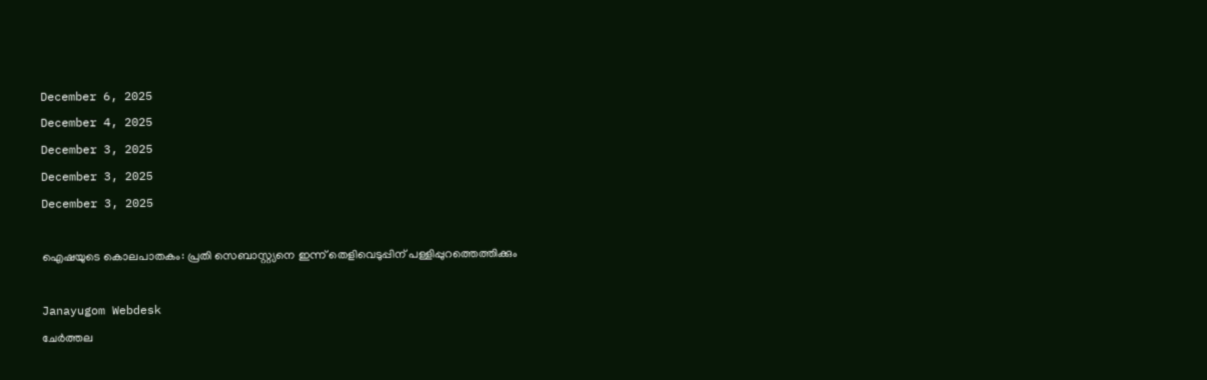December 6, 2025
December 4, 2025
December 3, 2025
December 3, 2025
December 3, 2025

ഐഷയുടെ കൊലപാതകം: പ്രതി സെബാസ്റ്റ്യനെ ഇന്ന് തെളിവെടുപ്പിന് പള്ളിപ്പുറത്തെത്തിക്കും

Janayugom Webdesk
ചേർത്തല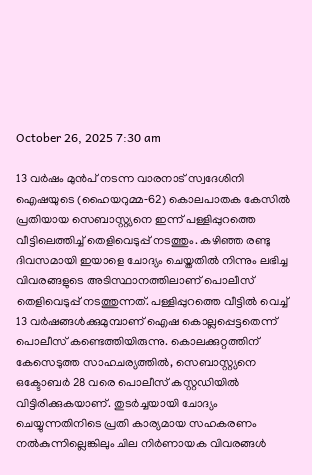October 26, 2025 7:30 am

13 വർഷം മുൻപ് നടന്ന വാരനാട് സ്വദേശിനി ഐഷയുടെ (ഹൈയറുമ്മ‑62) കൊലപാതക കേസിൽ പ്രതിയായ സെബാസ്റ്റ്യനെ ഇന്ന് പള്ളിപ്പുറത്തെ വീട്ടിലെത്തിച്ച് തെളിവെടുപ്പ് നടത്തും. കഴിഞ്ഞ രണ്ടു ദിവസമായി ഇയാളെ ചോദ്യം ചെയ്തതിൽ നിന്നും ലഭിച്ച വിവരങ്ങളുടെ അടിസ്ഥാനത്തിലാണ് പൊലീസ് തെളിവെടുപ്പ് നടത്തുന്നത്. പള്ളിപ്പുറത്തെ വീട്ടിൽ വെച്ച് 13 വർഷങ്ങൾക്കുമുമ്പാണ് ഐഷ കൊല്ലപ്പെട്ടതെന്ന് പൊലീസ് കണ്ടെത്തിയിരുന്നു. കൊലക്കുറ്റത്തിന് കേസെടുത്ത സാഹചര്യത്തിൽ, സെബാസ്റ്റ്യനെ ഒക്ടോബർ 28 വരെ പൊലീസ് കസ്റ്റഡിയിൽ വിട്ടിരിക്കുകയാണ്. തുടർച്ചയായി ചോദ്യം ചെയ്യുന്നതിനിടെ പ്രതി കാര്യമായ സഹകരണം നൽകുന്നില്ലെങ്കിലും ചില നിർണായക വിവരങ്ങൾ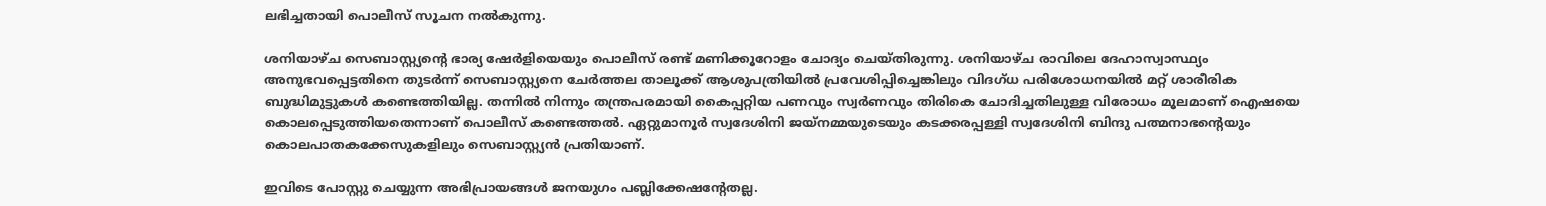ലഭിച്ചതായി പൊലീസ് സൂചന നൽകുന്നു.

ശനിയാഴ്ച സെബാസ്റ്റ്യന്റെ ഭാര്യ ഷേർളിയെയും പൊലീസ് രണ്ട് മണിക്കൂറോളം ചോദ്യം ചെയ്തിരുന്നു. ശനിയാഴ്ച രാവിലെ ദേഹാസ്വാസ്ഥ്യം അനുഭവപ്പെട്ടതിനെ തുടർന്ന് സെബാസ്റ്റ്യനെ ചേർത്തല താലൂക്ക് ആശുപത്രിയിൽ പ്രവേശിപ്പിച്ചെങ്കിലും വിദഗ്ധ പരിശോധനയിൽ മറ്റ് ശാരീരിക ബുദ്ധിമുട്ടുകൾ കണ്ടെത്തിയില്ല. തന്നിൽ നിന്നും തന്ത്രപരമായി കൈപ്പറ്റിയ പണവും സ്വർണവും തിരികെ ചോദിച്ചതിലുള്ള വിരോധം മൂലമാണ് ഐഷയെ കൊലപ്പെടുത്തിയതെന്നാണ് പൊലീസ് കണ്ടെത്തൽ. ഏറ്റുമാനൂർ സ്വദേശിനി ജയ്നമ്മയുടെയും കടക്കരപ്പള്ളി സ്വദേശിനി ബിന്ദു പത്മനാഭന്റെയും കൊലപാതകക്കേസുകളിലും സെബാസ്റ്റ്യൻ പ്രതിയാണ്.

ഇവിടെ പോസ്റ്റു ചെയ്യുന്ന അഭിപ്രായങ്ങള്‍ ജനയുഗം പബ്ലിക്കേഷന്റേതല്ല.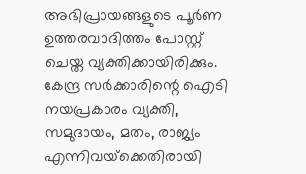അഭിപ്രായങ്ങളുടെ പൂര്‍ണ ഉത്തരവാദിത്തം പോസ്റ്റ് ചെയ്ത വ്യക്തിക്കായിരിക്കും. കേന്ദ്ര സര്‍ക്കാരിന്റെ ഐടി നയപ്രകാരം വ്യക്തി, സമുദായം, മതം, രാജ്യം എന്നിവയ്‌ക്കെതിരായി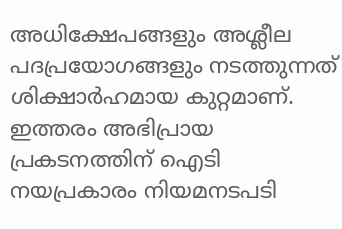അധിക്ഷേപങ്ങളും അശ്ലീല പദപ്രയോഗങ്ങളും നടത്തുന്നത് ശിക്ഷാര്‍ഹമായ കുറ്റമാണ്. ഇത്തരം അഭിപ്രായ പ്രകടനത്തിന് ഐടി നയപ്രകാരം നിയമനടപടി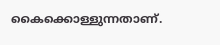കൈക്കൊള്ളുന്നതാണ്.